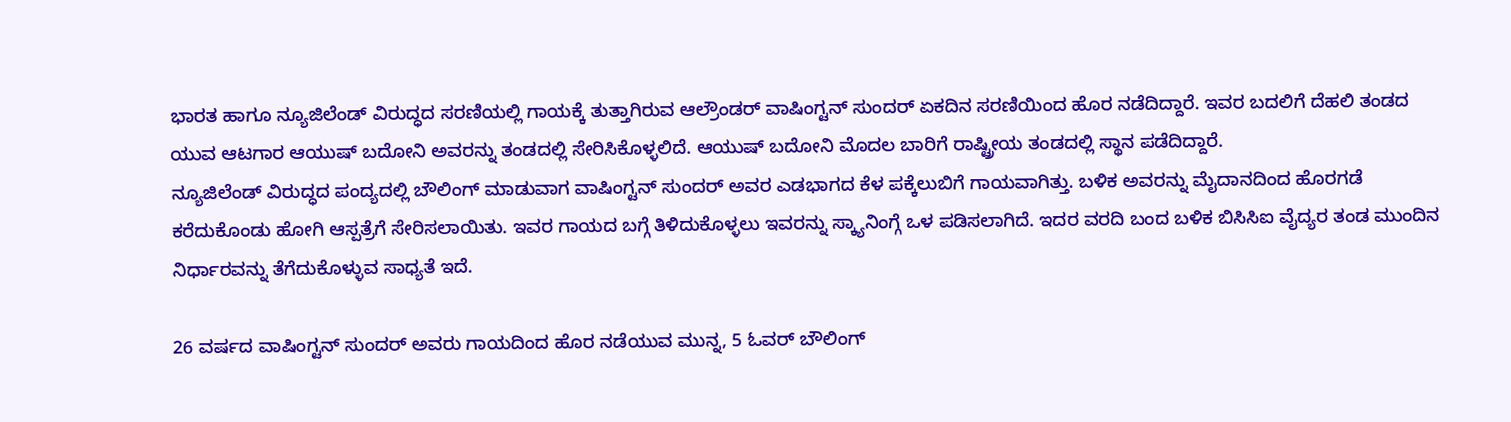ಭಾರತ ಹಾಗೂ ನ್ಯೂಜಿಲೆಂಡ್ ವಿರುದ್ಧದ ಸರಣಿಯಲ್ಲಿ ಗಾಯಕ್ಕೆ ತುತ್ತಾಗಿರುವ ಆಲ್ರೌಂಡರ್ ವಾಷಿಂಗ್ಟನ್ ಸುಂದರ್ ಏಕದಿನ ಸರಣಿಯಿಂದ ಹೊರ ನಡೆದಿದ್ದಾರೆ. ಇವರ ಬದಲಿಗೆ ದೆಹಲಿ ತಂಡದ ಯುವ ಆಟಗಾರ ಆಯುಷ್ ಬದೋನಿ ಅವರನ್ನು ತಂಡದಲ್ಲಿ ಸೇರಿಸಿಕೊಳ್ಳಲಿದೆ. ಆಯುಷ್ ಬದೋನಿ ಮೊದಲ ಬಾರಿಗೆ ರಾಷ್ಟ್ರೀಯ ತಂಡದಲ್ಲಿ ಸ್ಥಾನ ಪಡೆದಿದ್ದಾರೆ.
ನ್ಯೂಜಿಲೆಂಡ್ ವಿರುದ್ಧದ ಪಂದ್ಯದಲ್ಲಿ ಬೌಲಿಂಗ್ ಮಾಡುವಾಗ ವಾಷಿಂಗ್ಟನ್ ಸುಂದರ್ ಅವರ ಎಡಭಾಗದ ಕೆಳ ಪಕ್ಕೆಲುಬಿಗೆ ಗಾಯವಾಗಿತ್ತು. ಬಳಿಕ ಅವರನ್ನು ಮೈದಾನದಿಂದ ಹೊರಗಡೆ ಕರೆದುಕೊಂಡು ಹೋಗಿ ಆಸ್ಪತ್ರೆಗೆ ಸೇರಿಸಲಾಯಿತು. ಇವರ ಗಾಯದ ಬಗ್ಗೆ ತಿಳಿದುಕೊಳ್ಳಲು ಇವರನ್ನು ಸ್ಕ್ಯಾನಿಂಗ್ಗೆ ಒಳ ಪಡಿಸಲಾಗಿದೆ. ಇದರ ವರದಿ ಬಂದ ಬಳಿಕ ಬಿಸಿಸಿಐ ವೈದ್ಯರ ತಂಡ ಮುಂದಿನ ನಿರ್ಧಾರವನ್ನು ತೆಗೆದುಕೊಳ್ಳುವ ಸಾಧ್ಯತೆ ಇದೆ.

26 ವರ್ಷದ ವಾಷಿಂಗ್ಟನ್ ಸುಂದರ್ ಅವರು ಗಾಯದಿಂದ ಹೊರ ನಡೆಯುವ ಮುನ್ನ, 5 ಓವರ್ ಬೌಲಿಂಗ್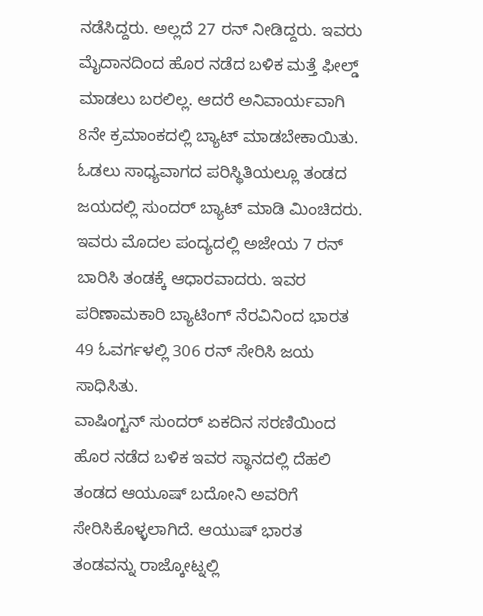ನಡೆಸಿದ್ದರು. ಅಲ್ಲದೆ 27 ರನ್ ನೀಡಿದ್ದರು. ಇವರು ಮೈದಾನದಿಂದ ಹೊರ ನಡೆದ ಬಳಿಕ ಮತ್ತೆ ಫೀಲ್ಡ್ ಮಾಡಲು ಬರಲಿಲ್ಲ. ಆದರೆ ಅನಿವಾರ್ಯವಾಗಿ 8ನೇ ಕ್ರಮಾಂಕದಲ್ಲಿ ಬ್ಯಾಟ್ ಮಾಡಬೇಕಾಯಿತು. ಓಡಲು ಸಾಧ್ಯವಾಗದ ಪರಿಸ್ಥಿತಿಯಲ್ಲೂ ತಂಡದ ಜಯದಲ್ಲಿ ಸುಂದರ್ ಬ್ಯಾಟ್ ಮಾಡಿ ಮಿಂಚಿದರು. ಇವರು ಮೊದಲ ಪಂದ್ಯದಲ್ಲಿ ಅಜೇಯ 7 ರನ್ ಬಾರಿಸಿ ತಂಡಕ್ಕೆ ಆಧಾರವಾದರು. ಇವರ ಪರಿಣಾಮಕಾರಿ ಬ್ಯಾಟಿಂಗ್ ನೆರವಿನಿಂದ ಭಾರತ 49 ಓವರ್ಗಳಲ್ಲಿ 306 ರನ್ ಸೇರಿಸಿ ಜಯ ಸಾಧಿಸಿತು.
ವಾಷಿಂಗ್ಟನ್ ಸುಂದರ್ ಏಕದಿನ ಸರಣಿಯಿಂದ ಹೊರ ನಡೆದ ಬಳಿಕ ಇವರ ಸ್ಥಾನದಲ್ಲಿ ದೆಹಲಿ ತಂಡದ ಆಯೂಷ್ ಬದೋನಿ ಅವರಿಗೆ ಸೇರಿಸಿಕೊಳ್ಳಲಾಗಿದೆ. ಆಯುಷ್ ಭಾರತ ತಂಡವನ್ನು ರಾಜ್ಕೋಟ್ನಲ್ಲಿ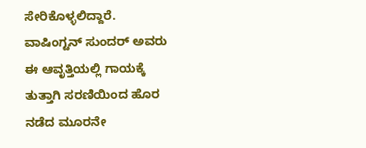ಸೇರಿಕೊಳ್ಳಲಿದ್ದಾರೆ. ವಾಷಿಂಗ್ಟನ್ ಸುಂದರ್ ಅವರು ಈ ಆವೃತ್ತಿಯಲ್ಲಿ ಗಾಯಕ್ಕೆ ತುತ್ತಾಗಿ ಸರಣಿಯಿಂದ ಹೊರ ನಡೆದ ಮೂರನೇ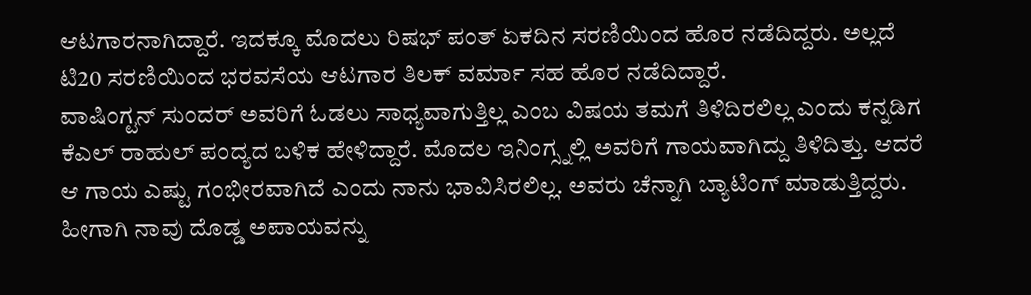ಆಟಗಾರನಾಗಿದ್ದಾರೆ. ಇದಕ್ಕೂ ಮೊದಲು ರಿಷಭ್ ಪಂತ್ ಏಕದಿನ ಸರಣಿಯಿಂದ ಹೊರ ನಡೆದಿದ್ದರು. ಅಲ್ಲದೆ ಟಿ20 ಸರಣಿಯಿಂದ ಭರವಸೆಯ ಆಟಗಾರ ತಿಲಕ್ ವರ್ಮಾ ಸಹ ಹೊರ ನಡೆದಿದ್ದಾರೆ.
ವಾಷಿಂಗ್ಟನ್ ಸುಂದರ್ ಅವರಿಗೆ ಓಡಲು ಸಾಧ್ಯವಾಗುತ್ತಿಲ್ಲ ಎಂಬ ವಿಷಯ ತಮಗೆ ತಿಳಿದಿರಲಿಲ್ಲ ಎಂದು ಕನ್ನಡಿಗ ಕೆಎಲ್ ರಾಹುಲ್ ಪಂದ್ಯದ ಬಳಿಕ ಹೇಳಿದ್ದಾರೆ. ಮೊದಲ ಇನಿಂಗ್ಸ್ನಲ್ಲಿ ಅವರಿಗೆ ಗಾಯವಾಗಿದ್ದು ತಿಳಿದಿತ್ತು. ಆದರೆ ಆ ಗಾಯ ಎಷ್ಟು ಗಂಭೀರವಾಗಿದೆ ಎಂದು ನಾನು ಭಾವಿಸಿರಲಿಲ್ಲ. ಅವರು ಚೆನ್ನಾಗಿ ಬ್ಯಾಟಿಂಗ್ ಮಾಡುತ್ತಿದ್ದರು. ಹೀಗಾಗಿ ನಾವು ದೊಡ್ಡ ಅಪಾಯವನ್ನು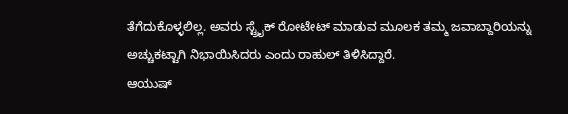ತೆಗೆದುಕೊಳ್ಳಲಿಲ್ಲ. ಅವರು ಸ್ಟ್ರೈಕ್ ರೋಟೇಟ್ ಮಾಡುವ ಮೂಲಕ ತಮ್ಮ ಜವಾಬ್ದಾರಿಯನ್ನು ಅಚ್ಚುಕಟ್ಟಾಗಿ ನಿಭಾಯಿಸಿದರು ಎಂದು ರಾಹುಲ್ ತಿಳಿಸಿದ್ದಾರೆ.
ಆಯುಷ್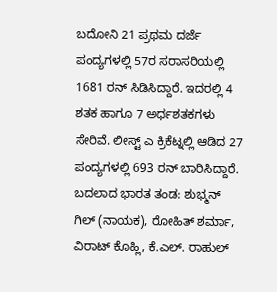ಬದೋನಿ 21 ಪ್ರಥಮ ದರ್ಜೆ ಪಂದ್ಯಗಳಲ್ಲಿ 57ರ ಸರಾಸರಿಯಲ್ಲಿ 1681 ರನ್ ಸಿಡಿಸಿದ್ದಾರೆ. ಇದರಲ್ಲಿ 4 ಶತಕ ಹಾಗೂ 7 ಅರ್ಧಶತಕಗಳು ಸೇರಿವೆ. ಲೀಸ್ಟ್ ಎ ಕ್ರಿಕೆಟ್ನಲ್ಲಿ ಆಡಿದ 27 ಪಂದ್ಯಗಳಲ್ಲಿ 693 ರನ್ ಬಾರಿಸಿದ್ದಾರೆ.
ಬದಲಾದ ಭಾರತ ತಂಡ: ಶುಭ್ಮನ್ ಗಿಲ್ (ನಾಯಕ), ರೋಹಿತ್ ಶರ್ಮಾ, ವಿರಾಟ್ ಕೊಹ್ಲಿ, ಕೆ.ಎಲ್. ರಾಹುಲ್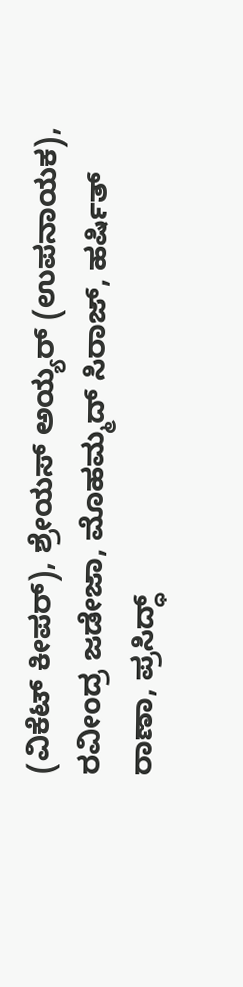(ವಿಕೆಟ್ ಕೀಪರ್), ಶ್ರೇಯಸ್ ಅಯ್ಯರ್ (ಉಪನಾಯಕ), ರವೀಂದ್ರ ಜಡೇಜಾ, ಮೊಹಮ್ಮದ್ ಸಿರಾಜ್, ಹರ್ಷಿತ್ ರಾಣಾ, ಪ್ರಸಿದ್ಧ್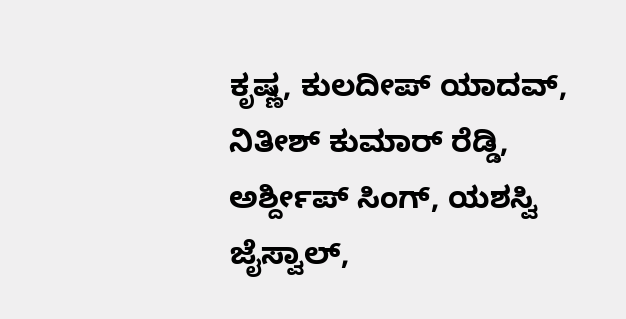ಕೃಷ್ಣ, ಕುಲದೀಪ್ ಯಾದವ್, ನಿತೀಶ್ ಕುಮಾರ್ ರೆಡ್ಡಿ, ಅರ್ಶ್ದೀಪ್ ಸಿಂಗ್, ಯಶಸ್ವಿ ಜೈಸ್ವಾಲ್,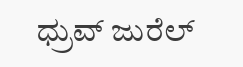ಧ್ರುವ್ ಜುರೆಲ್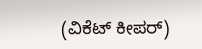(ವಿಕೆಟ್ ಕೀಪರ್)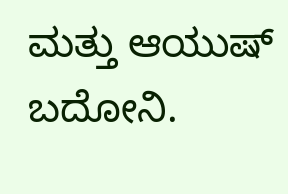ಮತ್ತು ಆಯುಷ್ ಬದೋನಿ.